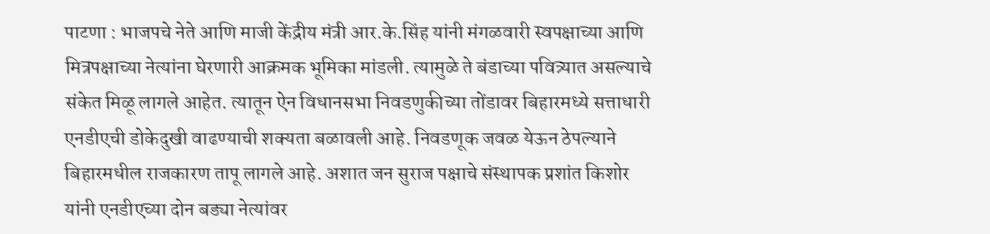पाटणा : भाजपचे नेते आणि माजी केंद्रीय मंत्री आर.के.सिंह यांनी मंगळवारी स्वपक्षाच्या आणि मित्रपक्षाच्या नेत्यांना घेरणारी आक्रमक भूमिका मांडली. त्यामुळे ते बंडाच्या पवित्र्यात असल्याचे संकेत मिळू लागले आहेत. त्यातून ऐन विधानसभा निवडणुकीच्या तोंडावर बिहारमध्ये सत्ताधारी एनडीएची डोकेदुखी वाढण्याची शक्यता बळावली आहे. निवडणूक जवळ येऊन ठेपल्याने बिहारमधील राजकारण तापू लागले आहे. अशात जन सुराज पक्षाचे संस्थापक प्रशांत किशोर यांनी एनडीएच्या दोन बड्या नेत्यांवर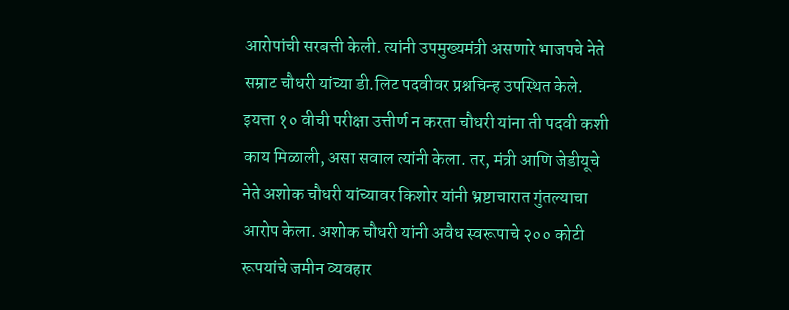आरोपांची सरबत्ती केली. त्यांनी उपमुख्यमंत्री असणारे भाजपचे नेते सम्राट चौधरी यांच्या डी.लिट पदवीवर प्रश्नचिन्ह उपस्थित केले. इयत्ता १० वीची परीक्षा उत्तीर्ण न करता चौधरी यांना ती पदवी कशी काय मिळाली, असा सवाल त्यांनी केला. तर, मंत्री आणि जेडीयूचे नेते अशोक चौधरी यांच्यावर किशोर यांनी भ्रष्टाचारात गुंतल्याचा आरोप केला. अशोक चौधरी यांनी अवैध स्वरूपाचे २०० कोटी रूपयांचे जमीन व्यवहार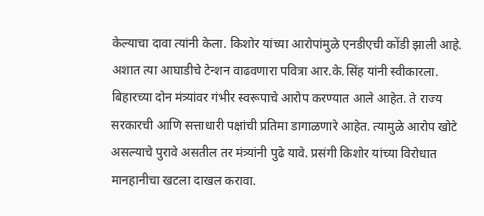केल्याचा दावा त्यांनी केला. किशोर यांच्या आरोपांमुळे एनडीएची कोंडी झाली आहे. अशात त्या आघाडीचे टेन्शन वाढवणारा पवित्रा आर.के.सिंह यांनी स्वीकारला. बिहारच्या दोन मंत्र्यांवर गंभीर स्वरूपाचे आरोप करण्यात आले आहेत. ते राज्य सरकारची आणि सत्ताधारी पक्षांची प्रतिमा डागाळणारे आहेत. त्यामुळे आरोप खोटे असल्याचे पुरावे असतील तर मंत्र्यांनी पुढे यावे. प्रसंगी किशोर यांच्या विरोधात मानहानीचा खटला दाखल करावा.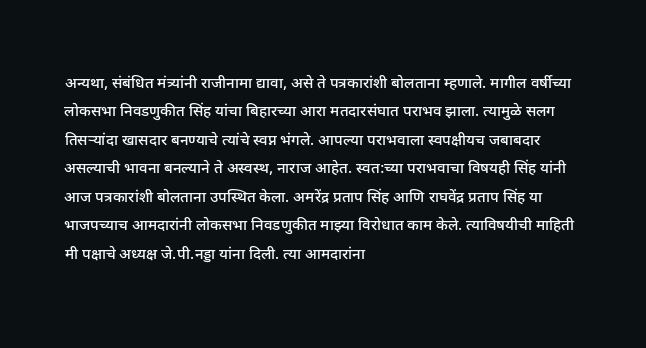अन्यथा, संबंधित मंत्र्यांनी राजीनामा द्यावा, असे ते पत्रकारांशी बोलताना म्हणाले. मागील वर्षीच्या लोकसभा निवडणुकीत सिंह यांचा बिहारच्या आरा मतदारसंघात पराभव झाला. त्यामुळे सलग तिसऱ्यांदा खासदार बनण्याचे त्यांचे स्वप्न भंगले. आपल्या पराभवाला स्वपक्षीयच जबाबदार असल्याची भावना बनल्याने ते अस्वस्थ, नाराज आहेत. स्वत:च्या पराभवाचा विषयही सिंह यांनी आज पत्रकारांशी बोलताना उपस्थित केला. अमरेंद्र प्रताप सिंह आणि राघवेंद्र प्रताप सिंह या भाजपच्याच आमदारांनी लोकसभा निवडणुकीत माझ्या विरोधात काम केले. त्याविषयीची माहिती मी पक्षाचे अध्यक्ष जे.पी.नड्डा यांना दिली. त्या आमदारांना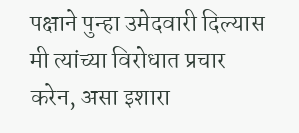पक्षाने पुन्हा उमेदवारी दिल्यास मी त्यांच्या विरोधात प्रचार करेन, असा इशारा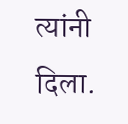त्यांनी दिला.